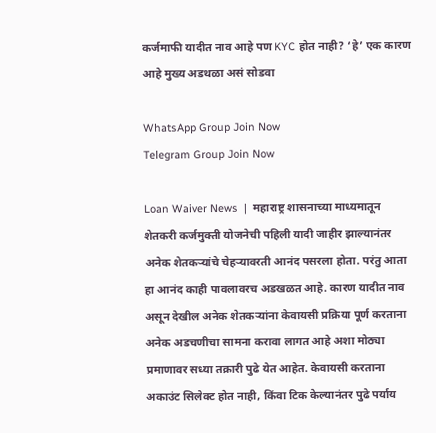कर्जमाफी यादीत नाव आहे पण KYC होत नाही? ‘हे’ एक कारण आहे मुख्य अडथळा असं सोडवा

WhatsApp Group Join Now
Telegram Group Join Now

Loan Waiver News  |  महाराष्ट्र शासनाच्या माध्यमातून शेतकरी कर्जमुक्ती योजनेची पहिली यादी जाहीर झाल्यानंतर अनेक शेतकऱ्यांचे चेहऱ्यावरती आनंद पसरला होता. परंतु आता हा आनंद काही पावलावरच अडखळत आहे. कारण यादीत नाव असून देखील अनेक शेतकऱ्यांना केवायसी प्रक्रिया पूर्ण करताना अनेक अडचणीचा सामना करावा लागत आहे अशा मोठ्या प्रमाणावर सध्या तक्रारी पुढे येत आहेत. केवायसी करताना अकाउंट सिलेक्ट होत नाही, किंवा टिक केल्यानंतर पुढे पर्याय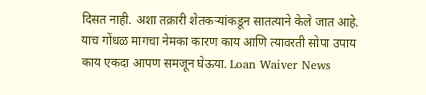दिसत नाही. अशा तक्रारी शेतकऱ्यांकडून सातत्याने केले जात आहे. याच गोंधळ मागचा नेमका कारण काय आणि त्यावरती सोपा उपाय काय एकदा आपण समजून घेऊया. Loan Waiver News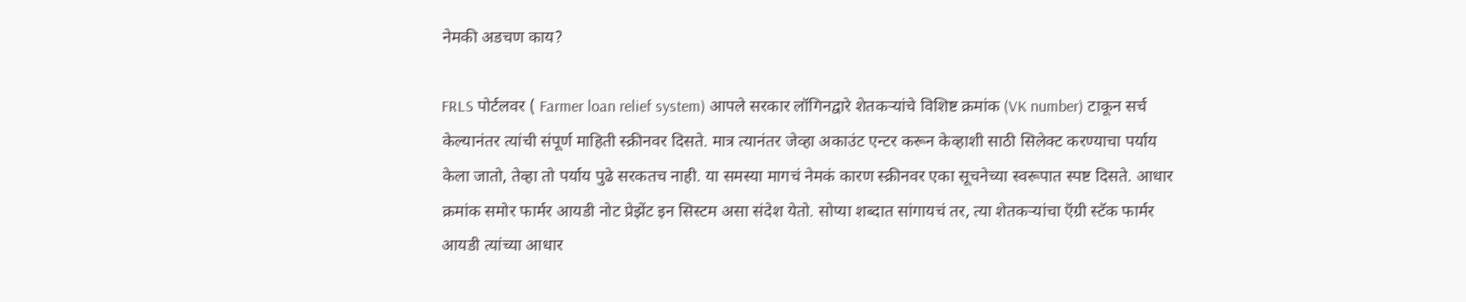नेमकी अडचण काय?

FRLS पोर्टलवर ( Farmer loan relief system) आपले सरकार लॉगिनद्वारे शेतकऱ्यांचे विशिष्ट क्रमांक (VK number) टाकून सर्च केल्यानंतर त्यांची संपूर्ण माहिती स्क्रीनवर दिसते. मात्र त्यानंतर जेव्हा अकाउंट एन्टर करून केव्हाशी साठी सिलेक्ट करण्याचा पर्याय केला जातो, तेव्हा तो पर्याय पुढे सरकतच नाही. या समस्या मागचं नेमकं कारण स्क्रीनवर एका सूचनेच्या स्वरूपात स्पष्ट दिसते. आधार क्रमांक समोर फार्मर आयडी नोट प्रेझेंट इन सिस्टम असा संदेश येतो. सोप्या शब्दात सांगायचं तर, त्या शेतकऱ्यांचा ऍग्री स्टॅक फार्मर आयडी त्यांच्या आधार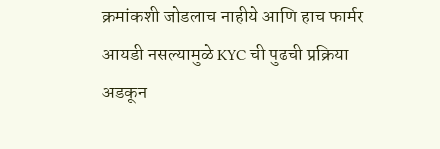क्रमांकशी जोडलाच नाहीये आणि हाच फार्मर आयडी नसल्यामुळे KYC ची पुढची प्रक्रिया अडकून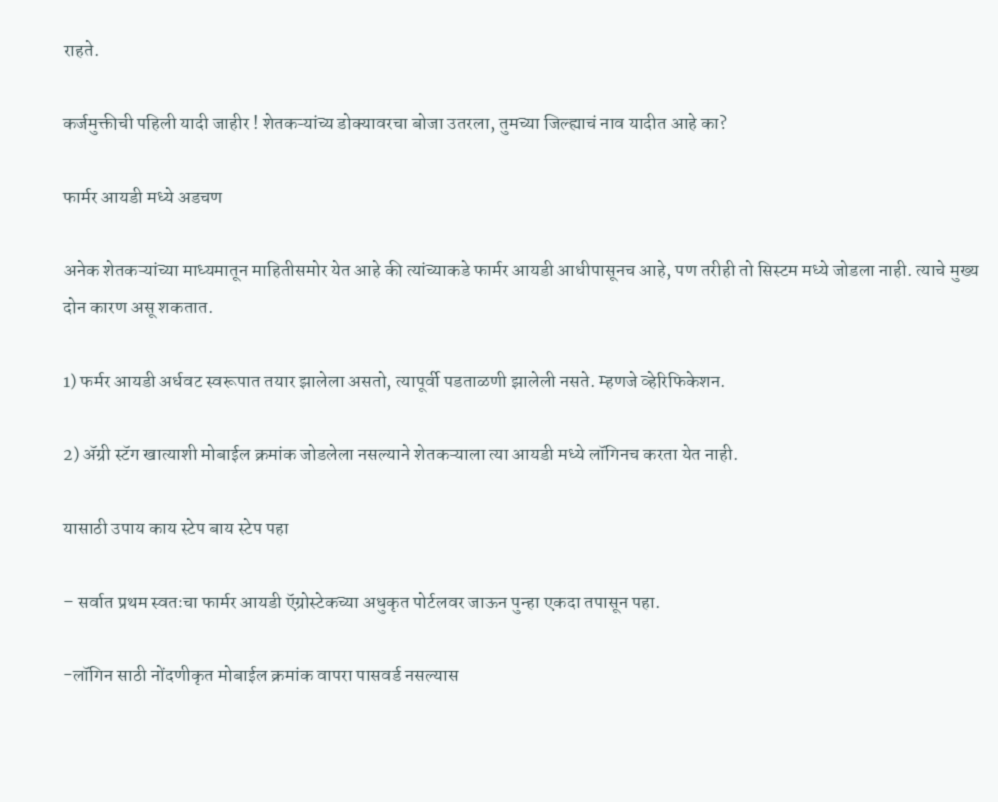राहते.

कर्जमुक्तीची पहिली यादी जाहीर ! शेतकऱ्यांच्य डोक्यावरचा बोजा उतरला, तुमच्या जिल्ह्याचं नाव यादीत आहे का?

फार्मर आयडी मध्ये अडचण

अनेक शेतकऱ्यांच्या माध्यमातून माहितीसमोर येत आहे की त्यांच्याकडे फार्मर आयडी आधीपासूनच आहे, पण तरीही तो सिस्टम मध्ये जोडला नाही. त्याचे मुख्य दोन कारण असू शकतात.

1) फर्मर आयडी अर्धवट स्वरूपात तयार झालेला असतो, त्यापूर्वी पडताळणी झालेली नसते. म्हणजे व्हेरिफिकेशन.

2) ॲग्री स्टॅग खात्याशी मोबाईल क्रमांक जोडलेला नसल्याने शेतकऱ्याला त्या आयडी मध्ये लॉगिनच करता येत नाही.

यासाठी उपाय काय स्टेप बाय स्टेप पहा

– सर्वात प्रथम स्वतःचा फार्मर आयडी ऍग्रोस्टेकच्या अधुकृत पोर्टलवर जाऊन पुन्हा एकदा तपासून पहा.

-लॉगिन साठी नोंदणीकृत मोबाईल क्रमांक वापरा पासवर्ड नसल्यास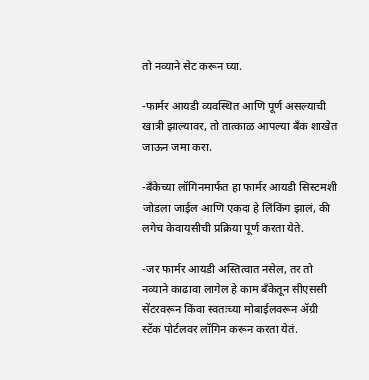तो नव्याने सेट करून घ्या.

-फार्मर आयडी व्यवस्थित आणि पूर्ण असल्याची खात्री झाल्यावर, तो तात्काळ आपल्या बँक शाखेत जाऊन जमा करा.

-बँकेच्या लॉगिनमार्फत हा फार्मर आयडी सिस्टमशी जोडला जाईल आणि एकदा हे लिंकिंग झालं, की लगेच केवायसीची प्रक्रिया पूर्ण करता येते.

-जर फार्मर आयडी अस्तित्वात नसेल, तर तो नव्याने काढावा लागेल हे काम बँकेतून सीएससी सेंटरवरून किंवा स्वतःच्या मोबाईलवरून ॲग्री स्टॅक पोर्टलवर लॉगिन करून करता येतं.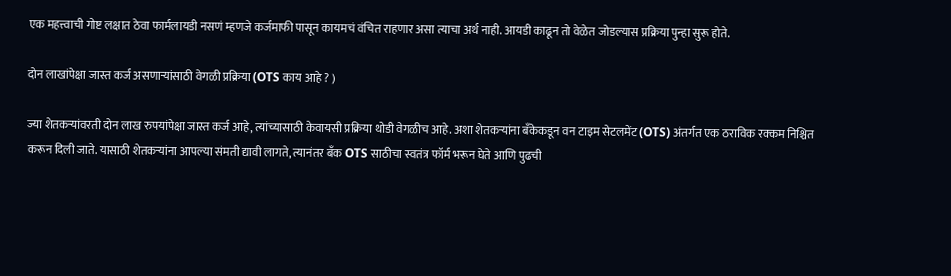एक महत्त्वाची गोष्ट लक्षात ठेवा फार्मलायडी नसणं म्हणजे कर्जमाफी पासून कायमचं वंचित राहणार असा त्याचा अर्थ नाही. आयडी काढून तो वेळेत जोडल्यास प्रक्रिया पुन्हा सुरू होते.

दोन लाखांपेक्षा जास्त कर्ज असणाऱ्यांसाठी वेगळी प्रक्रिया (OTS काय आहे ? )

ज्या शेतकऱ्यांवरती दोन लाख रुपयांपेक्षा जास्त कर्ज आहे, त्यांच्यासाठी केवायसी प्रक्रिया थोडी वेगळीच आहे. अशा शेतकऱ्यांना बँकेकडून वन टाइम सेटलमेंट (OTS) अंतर्गत एक ठराविक रक्कम निश्चित करून दिली जाते. यासाठी शेतकऱ्यांना आपल्या संमती द्यावी लागते, त्यानंतर बँक OTS साठीचा स्वतंत्र फॉर्म भरून घेते आणि पुढची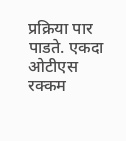प्रक्रिया पार पाडते. एकदा ओटीएस रक्कम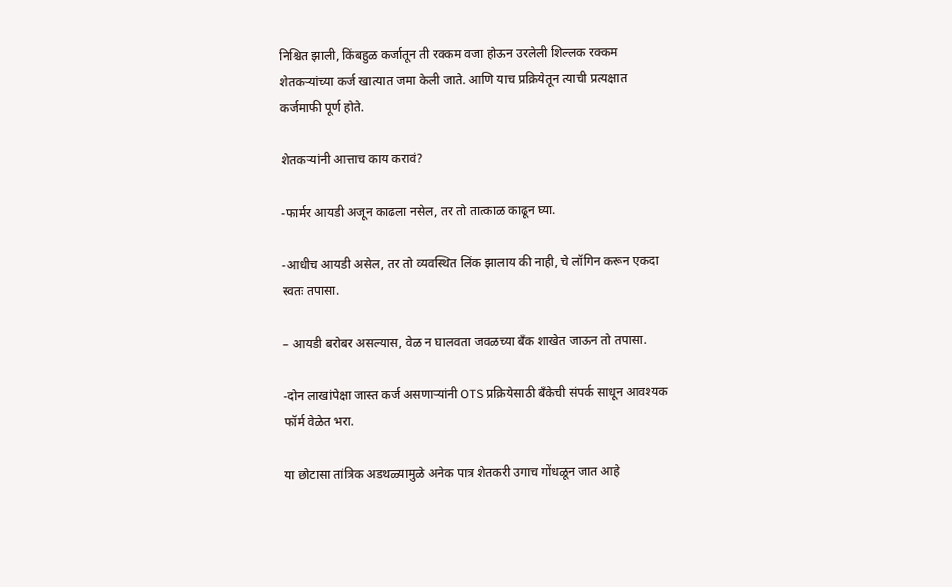निश्चित झाली, किंबहुळ कर्जातून ती रक्कम वजा होऊन उरलेली शिल्लक रक्कम शेतकऱ्यांच्या कर्ज खात्यात जमा केली जाते. आणि याच प्रक्रियेतून त्याची प्रत्यक्षात कर्जमाफी पूर्ण होते.

शेतकऱ्यांनी आत्ताच काय करावं?

-फार्मर आयडी अजून काढला नसेल, तर तो तात्काळ काढून घ्या.

-आधीच आयडी असेल, तर तो व्यवस्थित लिंक झालाय की नाही, चे लॉगिन करून एकदा स्वतः तपासा.

– आयडी बरोबर असल्यास, वेळ न घालवता जवळच्या बँक शाखेत जाऊन तो तपासा.

-दोन लाखांपेक्षा जास्त कर्ज असणाऱ्यांनी OTS प्रक्रियेसाठी बँकेची संपर्क साधून आवश्यक फॉर्म वेळेत भरा.

या छोटासा तांत्रिक अडथळ्यामुळे अनेक पात्र शेतकरी उगाच गोंधळून जात आहे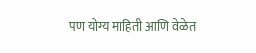पण योग्य माहिती आणि वेळेत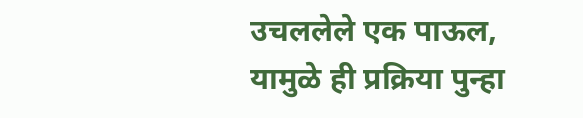उचललेले एक पाऊल, यामुळे ही प्रक्रिया पुन्हा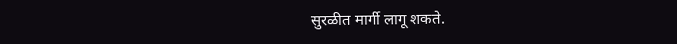सुरळीत मार्गी लागू शकते.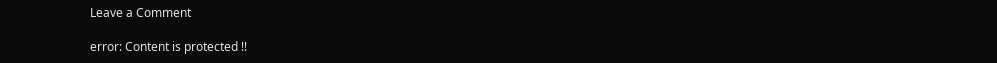Leave a Comment

error: Content is protected !!